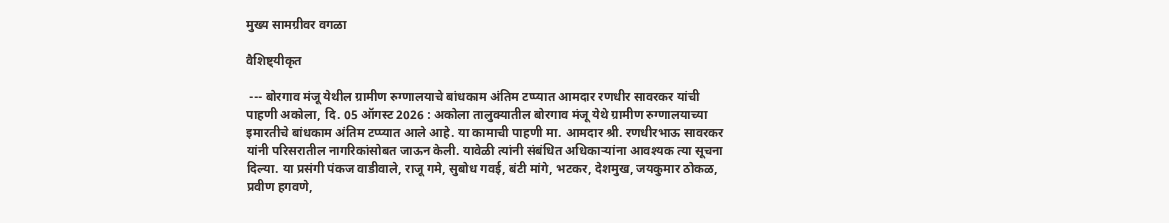मुख्य सामग्रीवर वगळा

वैशिष्ट्यीकृत

 --- बोरगाव मंजू येथील ग्रामीण रुग्णालयाचे बांधकाम अंतिम टप्प्यात आमदार रणधीर सावरकर यांची पाहणी अकोला, दि. 05 ऑगस्ट 2026 : अकोला तालुक्यातील बोरगाव मंजू येथे ग्रामीण रुग्णालयाच्या इमारतीचे बांधकाम अंतिम टप्प्यात आले आहे. या कामाची पाहणी मा. आमदार श्री. रणधीरभाऊ सावरकर यांनी परिसरातील नागरिकांसोबत जाऊन केली. यावेळी त्यांनी संबंधित अधिकाऱ्यांना आवश्यक त्या सूचना दिल्या. या प्रसंगी पंकज वाडीवाले, राजू गमे, सुबोध गवई, बंटी मांगे, भटकर, देशमुख, जयकुमार ठोकळ, प्रवीण हगवणे,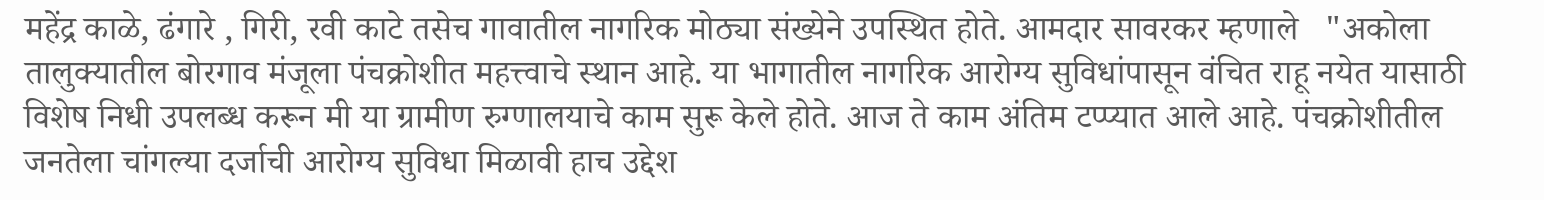महेंद्र काळे, ढंगारे , गिरी, रवी काटे तसेच गावातील नागरिक मोठ्या संख्येने उपस्थित होते. आमदार सावरकर म्हणाले   "अकोला तालुक्यातील बोरगाव मंजूला पंचक्रोशीत महत्त्वाचे स्थान आहे. या भागातील नागरिक आरोग्य सुविधांपासून वंचित राहू नयेत यासाठी विशेष निधी उपलब्ध करून मी या ग्रामीण रुग्णालयाचे काम सुरू केले होते. आज ते काम अंतिम टप्प्यात आले आहे. पंचक्रोशीतील जनतेला चांगल्या दर्जाची आरोग्य सुविधा मिळावी हाच उद्देश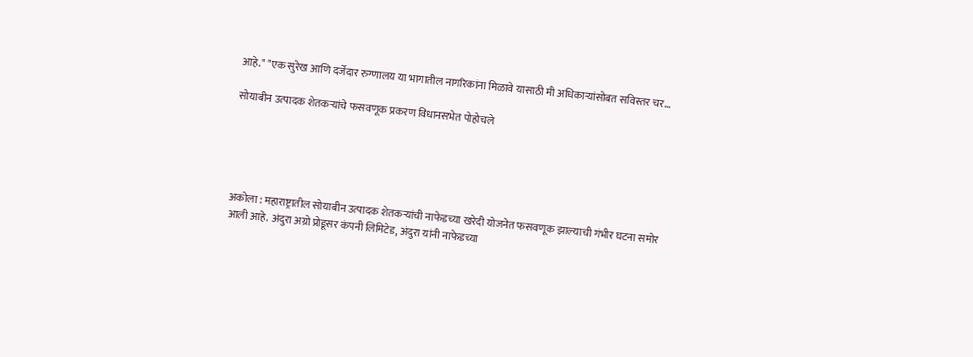आहे." "एक सुरेख आणि दर्जेदार रुग्णालय या भागातील नागरिकांना मिळावे यासाठी मी अधिकाऱ्यांसोबत सविस्तर चर...

सोयाबीन उत्पादक शेतकऱ्यांचे फसवणूक प्रकरण विधानसभेत पोहोचले





अकोला : महाराष्ट्रातील सोयाबीन उत्पादक शेतकऱ्यांची नाफेडच्या खरेदी योजनेत फसवणूक झाल्याची गंभीर घटना समोर आली आहे. अंदुरा अग्रो प्रोडूसर कंपनी लिमिटेड, अंदुरा यांनी नाफेडच्या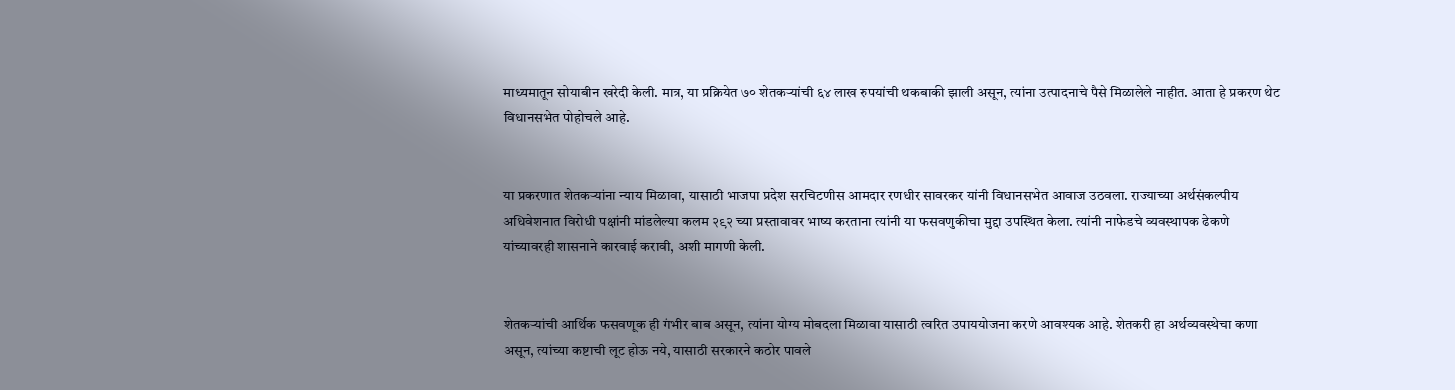माध्यमातून सोयाबीन खरेदी केली. मात्र, या प्रक्रियेत ७० शेतकऱ्यांची ६४ लाख रुपयांची थकबाकी झाली असून, त्यांना उत्पादनाचे पैसे मिळालेले नाहीत. आता हे प्रकरण थेट विधानसभेत पोहोचले आहे.


या प्रकरणात शेतकऱ्यांना न्याय मिळावा, यासाठी भाजपा प्रदेश सरचिटणीस आमदार रणधीर सावरकर यांनी विधानसभेत आवाज उठवला. राज्याच्या अर्थसंकल्पीय अधिवेशनात विरोधी पक्षांनी मांडलेल्या कलम २९२ च्या प्रस्तावावर भाष्य करताना त्यांनी या फसवणुकीचा मुद्दा उपस्थित केला. त्यांनी नाफेडचे व्यवस्थापक ढेकणे यांच्यावरही शासनाने कारवाई करावी, अशी मागणी केली.


शेतकऱ्यांची आर्थिक फसवणूक ही गंभीर बाब असून, त्यांना योग्य मोबदला मिळावा यासाठी त्वरित उपाययोजना करणे आवश्यक आहे. शेतकरी हा अर्थव्यवस्थेचा कणा असून, त्यांच्या कष्टाची लूट होऊ नये, यासाठी सरकारने कठोर पावले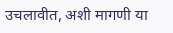उचलावीत, अशी मागणी या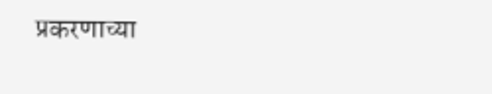प्रकरणाच्या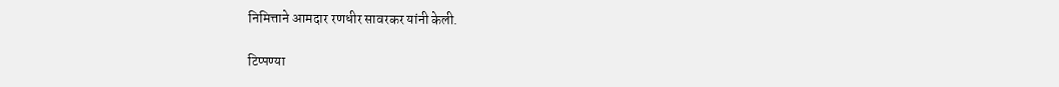निमित्ताने आमदार रणधीर सावरकर यांनी केली.

टिप्पण्या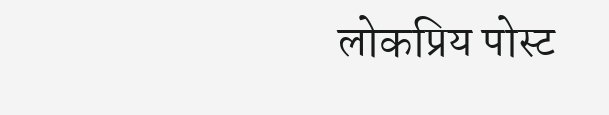लोकप्रिय पोस्ट